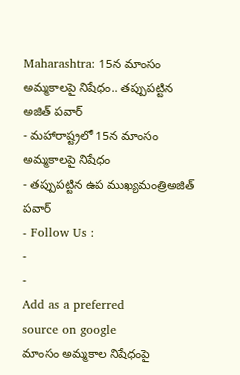Maharashtra: 15న మాంసం అమ్మకాలపై నిషేధం.. తప్పుపట్టిన అజిత్ పవార్
- మహారాష్ట్రలో 15న మాంసం అమ్మకాలపై నిషేధం
- తప్పుపట్టిన ఉప ముఖ్యమంత్రిఅజిత్ పవార్
- Follow Us :
-
-
Add as a preferred
source on google
మాంసం అమ్మకాల నిషేధంపై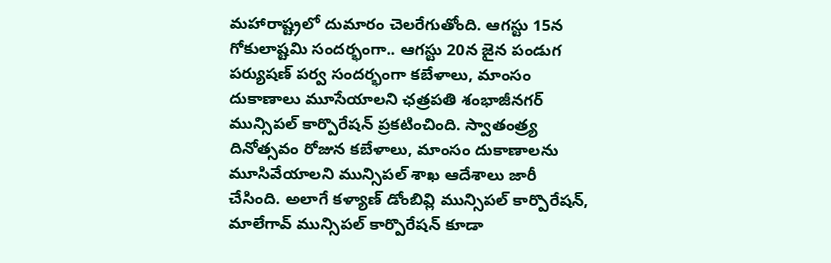మహారాష్ట్రలో దుమారం చెలరేగుతోంది. ఆగస్టు 15న గోకులాష్టమి సందర్భంగా.. ఆగస్టు 20న జైన పండుగ పర్యుషణ్ పర్వ సందర్భంగా కబేళాలు, మాంసం దుకాణాలు మూసేయాలని ఛత్రపతి శంభాజీనగర్ మున్సిపల్ కార్పొరేషన్ ప్రకటించింది. స్వాతంత్ర్య దినోత్సవం రోజున కబేళాలు, మాంసం దుకాణాలను మూసివేయాలని మున్సిపల్ శాఖ ఆదేశాలు జారీ చేసింది. అలాగే కళ్యాణ్ డోంబివ్లి మున్సిపల్ కార్పొరేషన్, మాలేగావ్ మున్సిపల్ కార్పొరేషన్ కూడా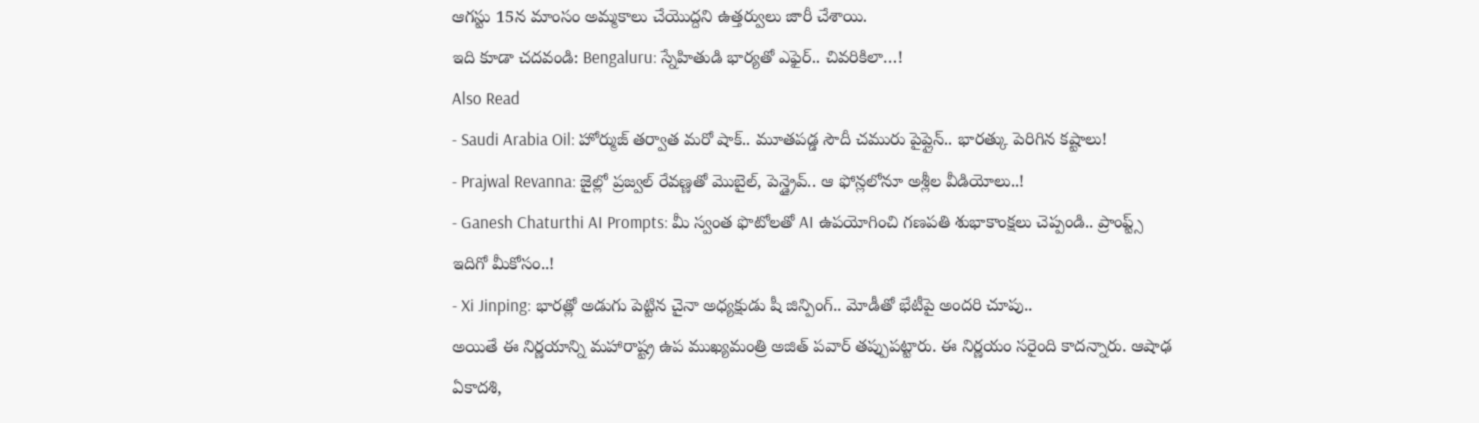ఆగస్టు 15న మాంసం అమ్మకాలు చేయొద్దని ఉత్తర్వులు జారీ చేశాయి.
ఇది కూడా చదవండి: Bengaluru: స్నేహితుడి భార్యతో ఎఫైర్.. చివరికిలా…!
Also Read
- Saudi Arabia Oil: హోర్ముజ్ తర్వాత మరో షాక్.. మూతపడ్డ సౌదీ చమురు పైప్లైన్.. భారత్కు పెరిగిన కష్టాలు!
- Prajwal Revanna: జైల్లో ప్రజ్వల్ రేవణ్ణతో మొబైల్, పెన్డ్రైవ్.. ఆ ఫోన్లలోనూ అశ్లీల వీడియోలు..!
- Ganesh Chaturthi AI Prompts: మీ స్వంత ఫొటోలతో AI ఉపయోగించి గణపతి శుభాకాంక్షలు చెప్పండి.. ప్రాంప్ట్స్ ఇదిగో మీకోసం..!
- Xi Jinping: భారత్లో అడుగు పెట్టిన చైనా అధ్యక్షుడు షీ జిన్పింగ్.. మోడీతో భేటీపై అందరి చూపు..
అయితే ఈ నిర్ణయాన్ని మహారాష్ట్ర ఉప ముఖ్యమంత్రి అజిత్ పవార్ తప్పుపట్టారు. ఈ నిర్ణయం సరైంది కాదన్నారు. ఆషాఢ ఏకాదశి,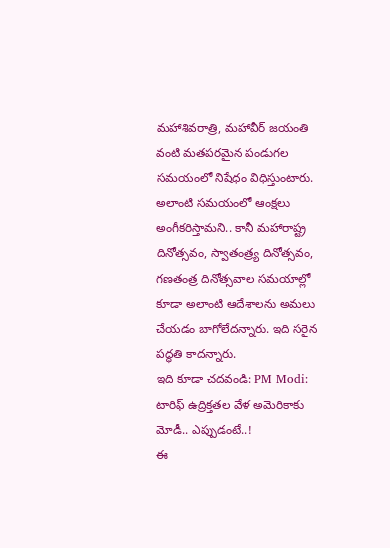మహాశివరాత్రి, మహావీర్ జయంతి వంటి మతపరమైన పండుగల సమయంలో నిషేధం విధిస్తుంటారు. అలాంటి సమయంలో ఆంక్షలు అంగీకరిస్తామని.. కానీ మహారాష్ట్ర దినోత్సవం, స్వాతంత్ర్య దినోత్సవం, గణతంత్ర దినోత్సవాల సమయాల్లో కూడా అలాంటి ఆదేశాలను అమలు చేయడం బాగోలేదన్నారు. ఇది సరైన పద్ధతి కాదన్నారు.
ఇది కూడా చదవండి: PM Modi: టారిఫ్ ఉద్రిక్తతల వేళ అమెరికాకు మోడీ.. ఎప్పుడంటే..!
ఈ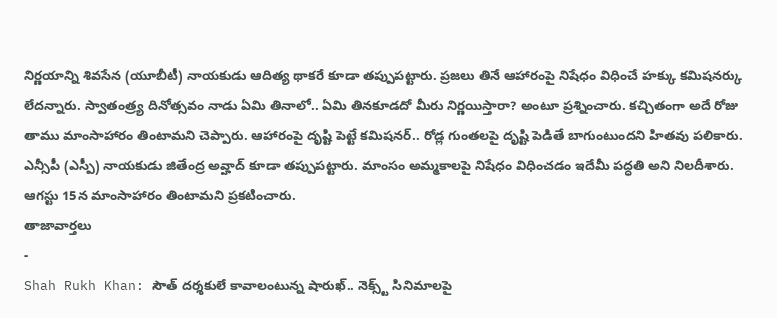నిర్ణయాన్ని శివసేన (యూబీటీ) నాయకుడు ఆదిత్య థాకరే కూడా తప్పుపట్టారు. ప్రజలు తినే ఆహారంపై నిషేధం విధించే హక్కు కమిషనర్కు లేదన్నారు. స్వాతంత్ర్య దినోత్సవం నాడు ఏమి తినాలో.. ఏమి తినకూడదో మీరు నిర్ణయిస్తారా? అంటూ ప్రశ్నించారు. కచ్చితంగా అదే రోజు తాము మాంసాహారం తింటామని చెప్పారు. ఆహారంపై దృష్టి పెట్టే కమిషనర్.. రోడ్ల గుంతలపై దృష్టి పెడితే బాగుంటుందని హితవు పలికారు.
ఎన్సీపీ (ఎస్పీ) నాయకుడు జితేంద్ర అవ్హాద్ కూడా తప్పుపట్టారు. మాంసం అమ్మకాలపై నిషేధం విధించడం ఇదేమీ పద్ధతి అని నిలదీశారు. ఆగస్టు 15న మాంసాహారం తింటామని ప్రకటించారు.
తాజావార్తలు
-
Shah Rukh Khan: సౌత్ దర్శకులే కావాలంటున్న షారుఖ్.. నెక్స్ట్ సినిమాలపై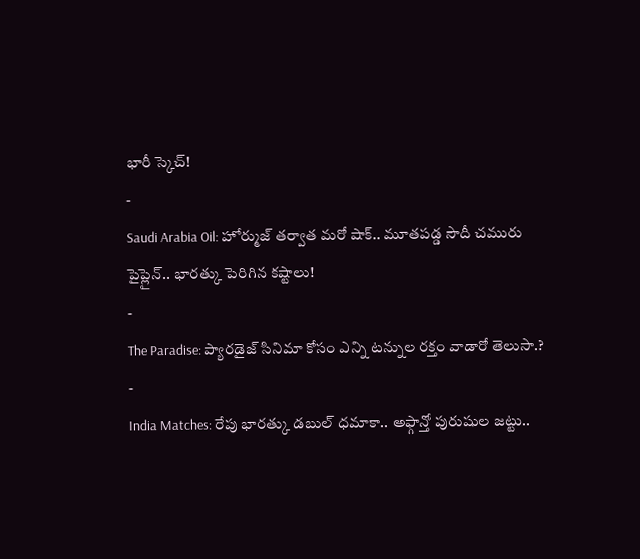భారీ స్కెచ్!
-
Saudi Arabia Oil: హోర్ముజ్ తర్వాత మరో షాక్.. మూతపడ్డ సౌదీ చమురు పైప్లైన్.. భారత్కు పెరిగిన కష్టాలు!
-
The Paradise: ప్యారడైజ్ సినిమా కోసం ఎన్ని టన్నుల రక్తం వాడారో తెలుసా.?
-
India Matches: రేపు భారత్కు డబుల్ ధమాకా.. అఫ్గాన్తో పురుషుల జట్టు..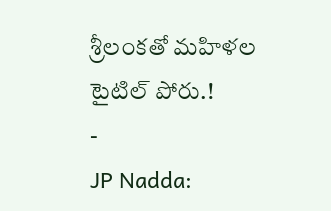శ్రీలంకతో మహిళల టైటిల్ పోరు.!
-
JP Nadda: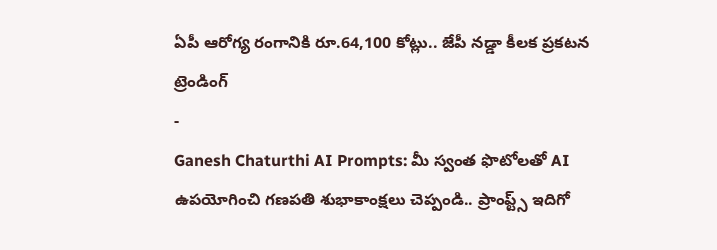ఏపీ ఆరోగ్య రంగానికి రూ.64,100 కోట్లు.. జేపీ నడ్డా కీలక ప్రకటన
ట్రెండింగ్
-
Ganesh Chaturthi AI Prompts: మీ స్వంత ఫొటోలతో AI ఉపయోగించి గణపతి శుభాకాంక్షలు చెప్పండి.. ప్రాంప్ట్స్ ఇదిగో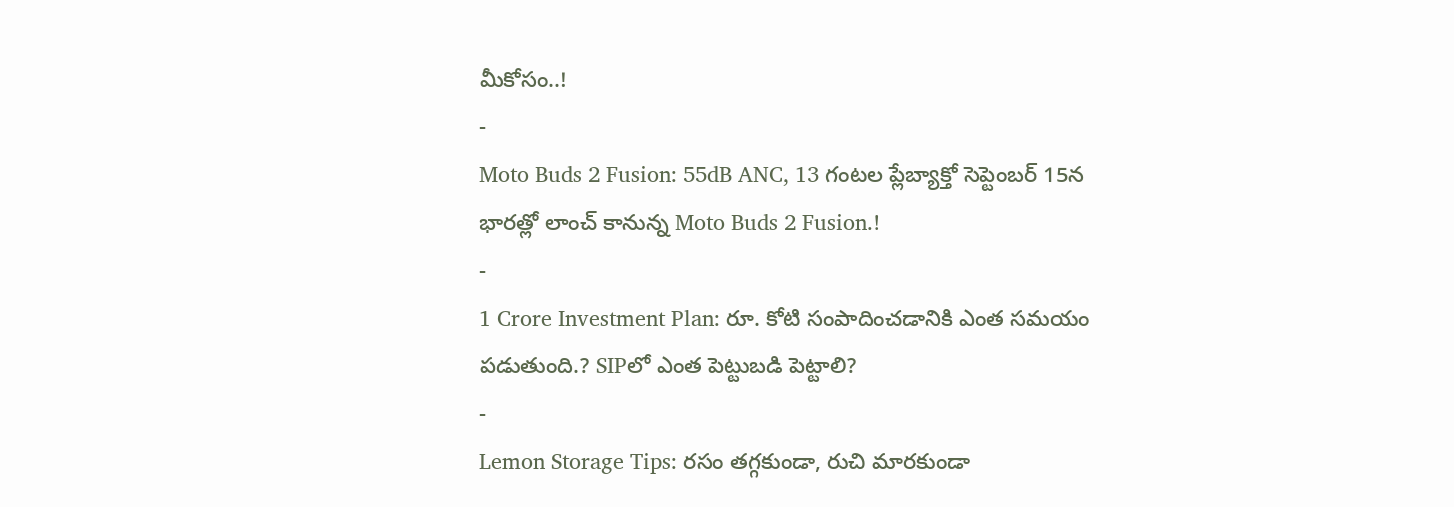మీకోసం..!
-
Moto Buds 2 Fusion: 55dB ANC, 13 గంటల ప్లేబ్యాక్తో సెప్టెంబర్ 15న భారత్లో లాంచ్ కానున్న Moto Buds 2 Fusion.!
-
1 Crore Investment Plan: రూ. కోటి సంపాదించడానికి ఎంత సమయం పడుతుంది.? SIPలో ఎంత పెట్టుబడి పెట్టాలి?
-
Lemon Storage Tips: రసం తగ్గకుండా, రుచి మారకుండా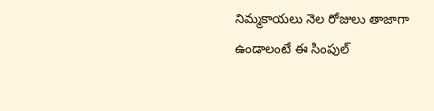నిమ్మకాయలు నెల రోజులు తాజాగా ఉండాలంటే ఈ సింపుల్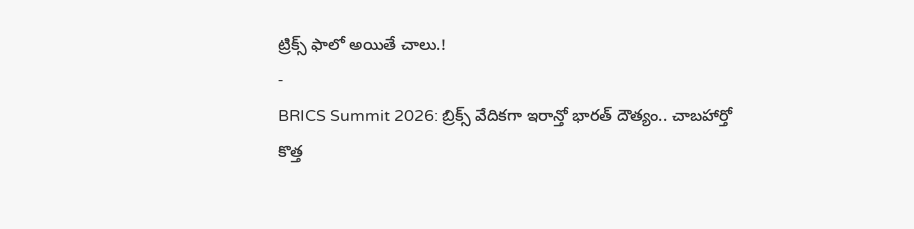ట్రిక్స్ ఫాలో అయితే చాలు.!
-
BRICS Summit 2026: బ్రిక్స్ వేదికగా ఇరాన్తో భారత్ దౌత్యం.. చాబహార్తో కొత్త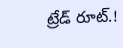ట్రేడ్ రూట్.!